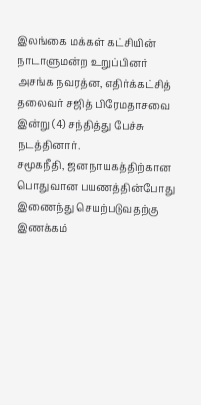இலங்கை மக்கள் கட்சியின் நாடாளுமன்ற உறுப்பினர் அசங்க நவரத்ன, எதிர்க்கட்சித் தலைவர் சஜித் பிரேமதாசவை இன்று (4) சந்தித்து பேச்சு நடத்தினார்.
சமூகநீதி, ஜனநாயகத்திற்கான பொதுவான பயணத்தின்போது இணைந்து செயற்படுவதற்கு இணக்கம்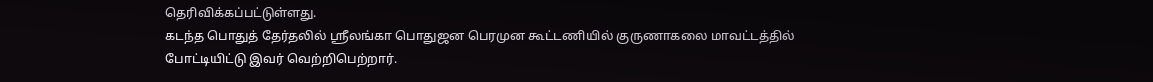தெரிவிக்கப்பட்டுள்ளது.
கடந்த பொதுத் தேர்தலில் ஸ்ரீலங்கா பொதுஜன பெரமுன கூட்டணியில் குருணாகலை மாவட்டத்தில் போட்டியிட்டு இவர் வெற்றிபெற்றார்.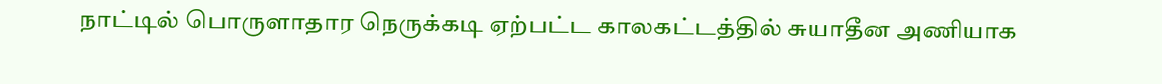நாட்டில் பொருளாதார நெருக்கடி ஏற்பட்ட காலகட்டத்தில் சுயாதீன அணியாக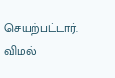செயற்பட்டார். விமல்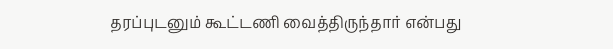தரப்புடனும் கூட்டணி வைத்திருந்தார் என்பது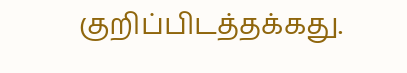குறிப்பிடத்தக்கது.